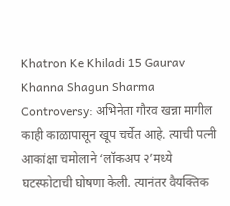Khatron Ke Khiladi 15 Gaurav Khanna Shagun Sharma Controversy: अभिनेता गौरव खन्ना मागील काही काळापासून खूप चर्चेत आहे. त्याची पत्नी आकांक्षा चमोलाने ‘लॉकअप २’मध्ये घटस्फोटाची घोषणा केली. त्यानंतर वैयक्तिक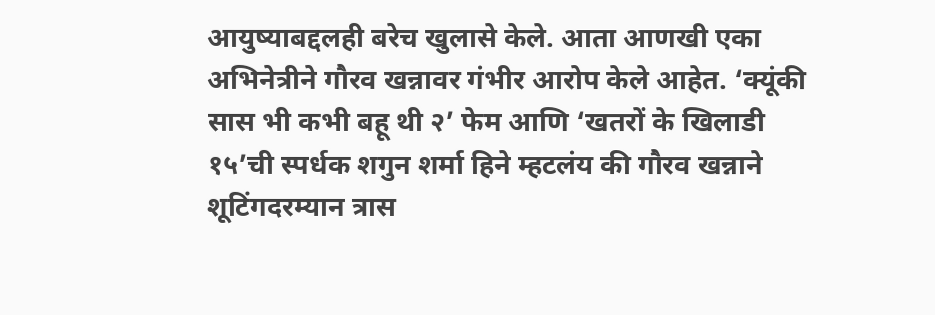आयुष्याबद्दलही बरेच खुलासे केले. आता आणखी एका अभिनेत्रीने गौरव खन्नावर गंभीर आरोप केले आहेत. ‘क्यूंकी सास भी कभी बहू थी २’ फेम आणि ‘खतरों के खिलाडी १५’ची स्पर्धक शगुन शर्मा हिने म्हटलंय की गौरव खन्नाने शूटिंगदरम्यान त्रास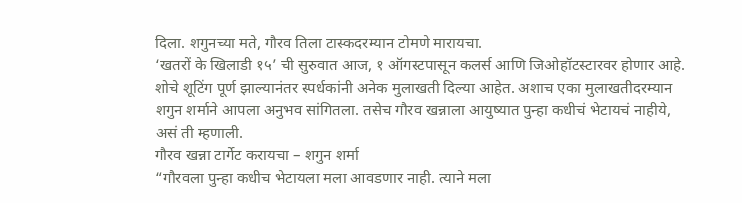दिला. शगुनच्या मते, गौरव तिला टास्कदरम्यान टोमणे मारायचा.
‘खतरों के खिलाडी १५’ ची सुरुवात आज, १ ऑगस्टपासून कलर्स आणि जिओहॉटस्टारवर होणार आहे. शोचे शूटिंग पूर्ण झाल्यानंतर स्पर्धकांनी अनेक मुलाखती दिल्या आहेत. अशाच एका मुलाखतीदरम्यान शगुन शर्माने आपला अनुभव सांगितला. तसेच गौरव खन्नाला आयुष्यात पुन्हा कधीचं भेटायचं नाहीये, असं ती म्हणाली.
गौरव खन्ना टार्गेट करायचा – शगुन शर्मा
“गौरवला पुन्हा कधीच भेटायला मला आवडणार नाही. त्याने मला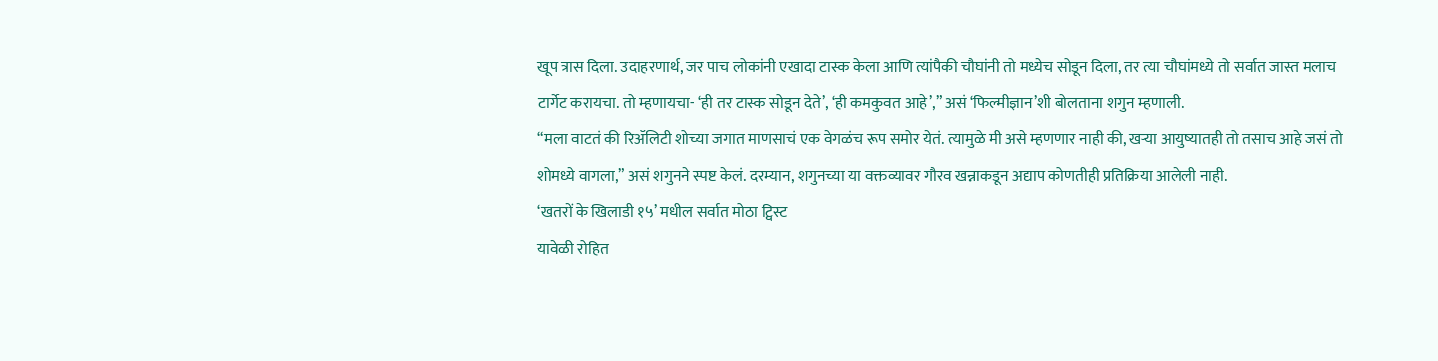खूप त्रास दिला. उदाहरणार्थ, जर पाच लोकांनी एखादा टास्क केला आणि त्यांपैकी चौघांनी तो मध्येच सोडून दिला, तर त्या चौघांमध्ये तो सर्वात जास्त मलाच टार्गेट करायचा. तो म्हणायचा- ‘ही तर टास्क सोडून देते’, ‘ही कमकुवत आहे’,” असं ‘फिल्मीज्ञान’शी बोलताना शगुन म्हणाली.
“मला वाटतं की रिॲलिटी शोच्या जगात माणसाचं एक वेगळंच रूप समोर येतं. त्यामुळे मी असे म्हणणार नाही की, खऱ्या आयुष्यातही तो तसाच आहे जसं तो शोमध्ये वागला,” असं शगुनने स्पष्ट केलं. दरम्यान, शगुनच्या या वक्तव्यावर गौरव खन्नाकडून अद्याप कोणतीही प्रतिक्रिया आलेली नाही.
‘खतरों के खिलाडी १५’ मधील सर्वात मोठा ट्विस्ट
यावेळी रोहित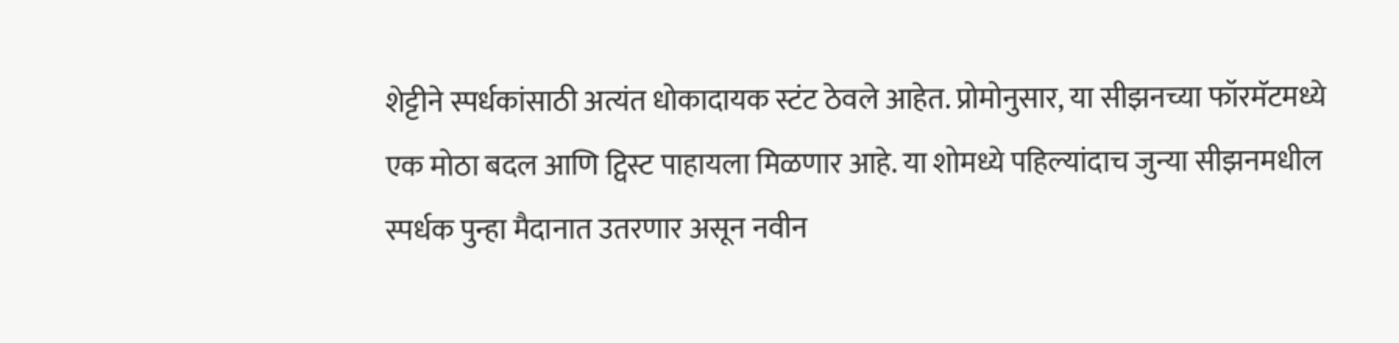शेट्टीने स्पर्धकांसाठी अत्यंत धोकादायक स्टंट ठेवले आहेत. प्रोमोनुसार, या सीझनच्या फॉरमॅटमध्ये एक मोठा बदल आणि ट्विस्ट पाहायला मिळणार आहे. या शोमध्ये पहिल्यांदाच जुन्या सीझनमधील स्पर्धक पुन्हा मैदानात उतरणार असून नवीन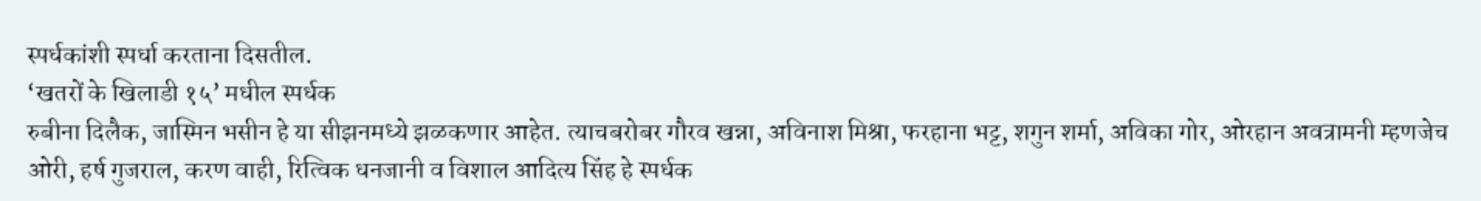स्पर्धकांशी स्पर्धा करताना दिसतील.
‘खतरों के खिलाडी १५’ मधील स्पर्धक
रुबीना दिलैक, जास्मिन भसीन हे या सीझनमध्ये झळकणार आहेत. त्याचबरोबर गौरव खन्ना, अविनाश मिश्रा, फरहाना भट्ट, शगुन शर्मा, अविका गोर, ओरहान अवत्रामनी म्हणजेच ओरी, हर्ष गुजराल, करण वाही, रित्विक धनजानी व विशाल आदित्य सिंह हे स्पर्धक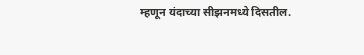म्हणून यंदाच्या सीझनमध्ये दिसतील.